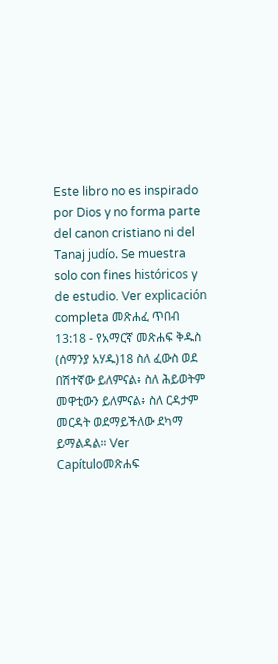Este libro no es inspirado por Dios y no forma parte del canon cristiano ni del Tanaj judío. Se muestra solo con fines históricos y de estudio. Ver explicación completa መጽሐፈ ጥበብ 13:18 - የአማርኛ መጽሐፍ ቅዱስ (ሰማንያ አሃዱ)18 ስለ ፈውስ ወደ በሽተኛው ይለምናል፥ ስለ ሕይወትም መዋቲውን ይለምናል፥ ስለ ርዳታም መርዳት ወደማይችለው ደካማ ይማልዳል። Ver Capítuloመጽሐፍ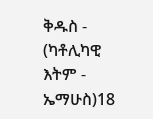ቅዱስ - (ካቶሊካዊ እትም - ኤማሁስ)18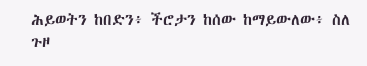ሕይወትን ከበድን፥ ችሮታን ከሰው ከማይውለው፥ ስለ ጉዞ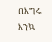በእግሩ እንኳ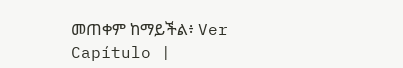መጠቀም ከማይችል፥ Ver Capítulo |